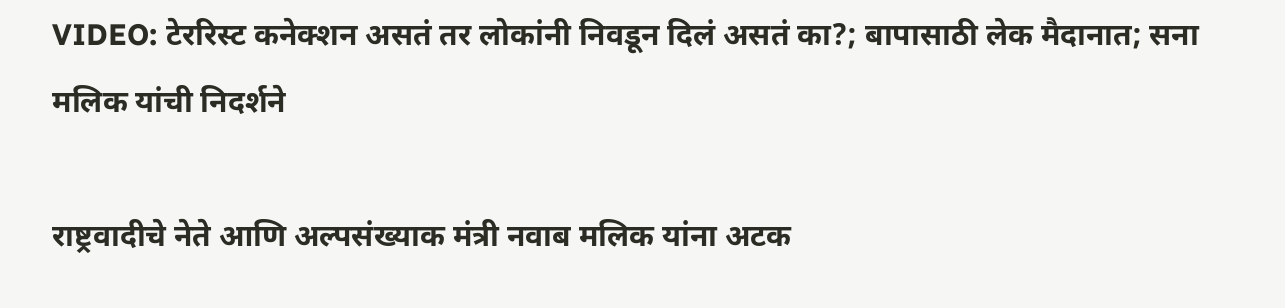VIDEO: टेररिस्ट कनेक्शन असतं तर लोकांनी निवडून दिलं असतं का?; बापासाठी लेक मैदानात; सना मलिक यांची निदर्शने

राष्ट्रवादीचे नेते आणि अल्पसंख्याक मंत्री नवाब मलिक यांना अटक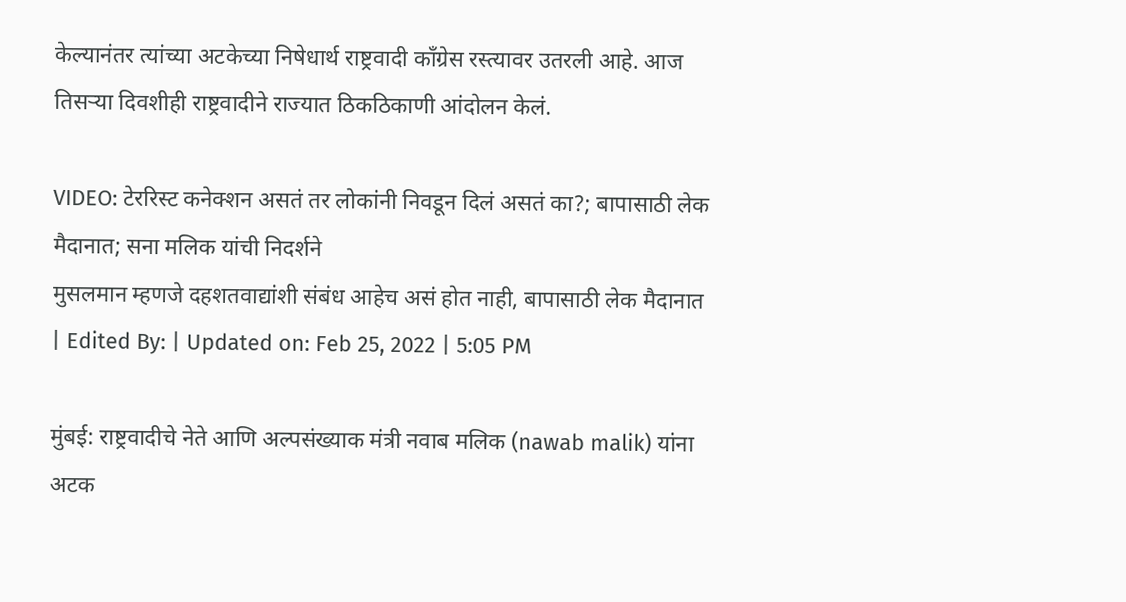केल्यानंतर त्यांच्या अटकेच्या निषेधार्थ राष्ट्रवादी काँग्रेस रस्त्यावर उतरली आहे. आज तिसऱ्या दिवशीही राष्ट्रवादीने राज्यात ठिकठिकाणी आंदोलन केलं.

VIDEO: टेररिस्ट कनेक्शन असतं तर लोकांनी निवडून दिलं असतं का?; बापासाठी लेक मैदानात; सना मलिक यांची निदर्शने
मुसलमान म्हणजे दहशतवाद्यांशी संबंध आहेच असं होत नाही, बापासाठी लेक मैदानात
| Edited By: | Updated on: Feb 25, 2022 | 5:05 PM

मुंबई: राष्ट्रवादीचे नेते आणि अल्पसंख्याक मंत्री नवाब मलिक (nawab malik) यांना अटक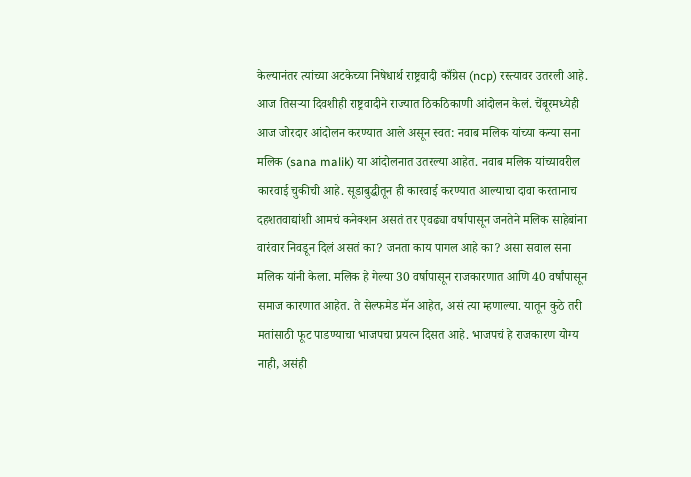केल्यानंतर त्यांच्या अटकेच्या निषेधार्थ राष्ट्रवादी काँग्रेस (ncp) रस्त्यावर उतरली आहे. आज तिसऱ्या दिवशीही राष्ट्रवादीने राज्यात ठिकठिकाणी आंदोलन केलं. चेंबूरमध्येही आज जोरदार आंदोलन करण्यात आले असून स्वत: नवाब मलिक यांच्या कन्या सना मलिक (sana malik) या आंदोलनात उतरल्या आहेत. नवाब मलिक यांच्यावरील कारवाई चुकीची आहे. सूडाबुद्धीतून ही कारवाई करण्यात आल्याचा दावा करतानाच दहशतवाद्यांशी आमचं कनेक्शन असतं तर एवढ्या वर्षापासून जनतेने मलिक साहेबांना वारंवार निवडून दिलं असतं का? जनता काय पागल आहे का? असा सवाल सना मलिक यांनी केला. मलिक हे गेल्या 30 वर्षापासून राजकारणात आणि 40 वर्षांपासून समाज कारणात आहेत. ते सेल्फमेड मॅन आहेत, असं त्या म्हणाल्या. यातून कुठे तरी मतांसाठी फूट पाडण्याचा भाजपचा प्रयत्न दिसत आहे. भाजपचं हे राजकारण योग्य नाही, असंही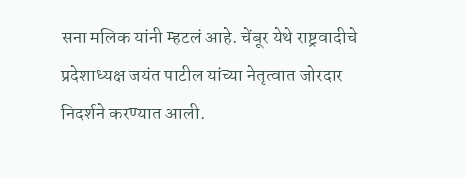सना मलिक यांनी म्हटलं आहे. चेंबूर येथे राष्ट्रवादीचे प्रदेशाध्यक्ष जयंत पाटील यांच्या नेतृत्वात जोरदार निदर्शने करण्यात आली.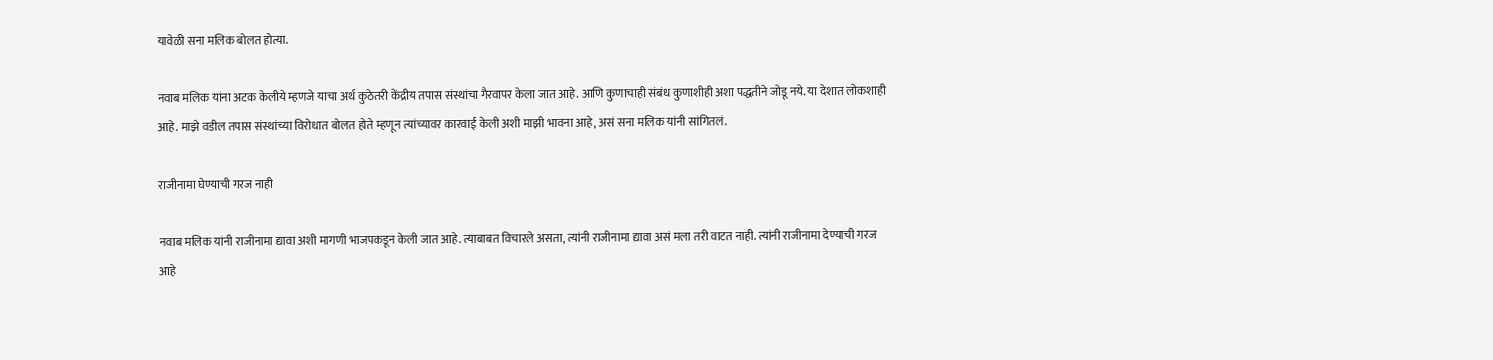यावेळी सना मलिक बोलत होत्या.

नवाब मलिक यांना अटक केलीये म्हणजे याचा अर्थ कुठेतरी केंद्रीय तपास संस्थांचा गैरवापर केला जात आहे. आणि कुणाचाही संबंध कुणाशीही अशा पद्धतीने जोडू नये. या देशात लोकशाही आहे. माझे वडील तपास संस्थांच्या विरोधात बोलत होते म्हणून त्यांच्यावर कारवाई केली अशी माझी भावना आहे, असं सना मलिक यांनी सांगितलं.

राजीनामा घेण्याची गरज नाही

नवाब मलिक यांनी राजीनामा द्यावा अशी मागणी भाजपकडून केली जात आहे. त्याबाबत विचारले असता, त्यांनी राजीनामा द्यावा असं मला तरी वाटत नाही. त्यांनी राजीनामा देण्याची गरज आहे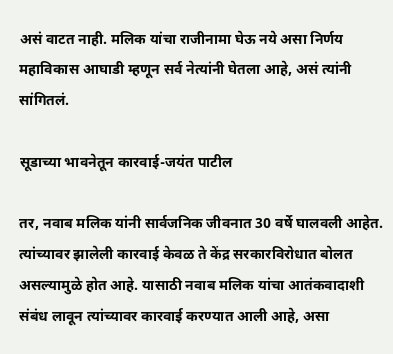असं वाटत नाही. मलिक यांचा राजीनामा घेऊ नये असा निर्णय महाविकास आघाडी म्हणून सर्व नेत्यांनी घेतला आहे, असं त्यांनी सांगितलं.

सूडाच्या भावनेतून कारवाई-जयंत पाटील

तर, नवाब मलिक यांनी सार्वजनिक जीवनात 30 वर्षे घालवली आहेत. त्यांच्यावर झालेली कारवाई केवळ ते केंद्र सरकारविरोधात बोलत असल्यामुळे होत आहे. यासाठी नवाब मलिक यांचा आतंकवादाशी संबंध लावून त्यांच्यावर कारवाई करण्यात आली आहे, असा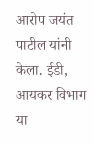आरोप जयंत पाटील यांनी केला. ईडी, आयकर विभाग या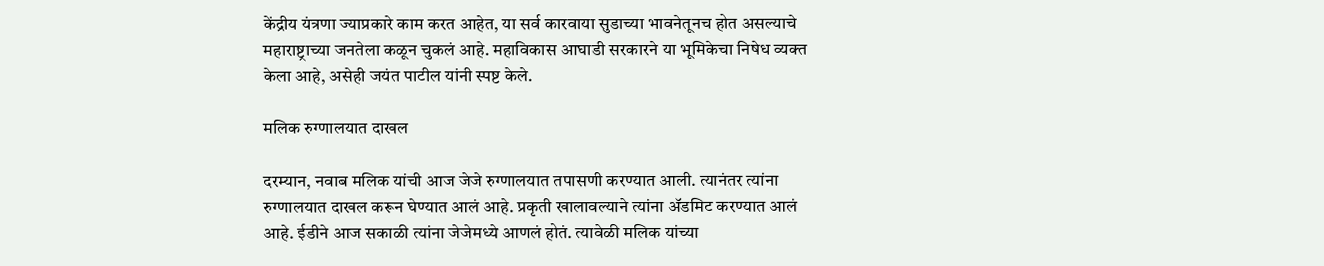केंद्रीय यंत्रणा ज्याप्रकारे काम करत आहेत, या सर्व कारवाया सुडाच्या भावनेतूनच होत असल्याचे महाराष्ट्राच्या जनतेला कळून चुकलं आहे. महाविकास आघाडी सरकारने या भूमिकेचा निषेध व्यक्त केला आहे, असेही जयंत पाटील यांनी स्पष्ट केले.

मलिक रुग्णालयात दाखल

दरम्यान, नवाब मलिक यांची आज जेजे रुग्णालयात तपासणी करण्यात आली. त्यानंतर त्यांना रुग्णालयात दाखल करून घेण्यात आलं आहे. प्रकृती खालावल्याने त्यांना ॲडमिट करण्यात आलं आहे. ईडीने आज सकाळी त्यांना जेजेमध्ये आणलं होतं. त्यावेळी मलिक यांच्या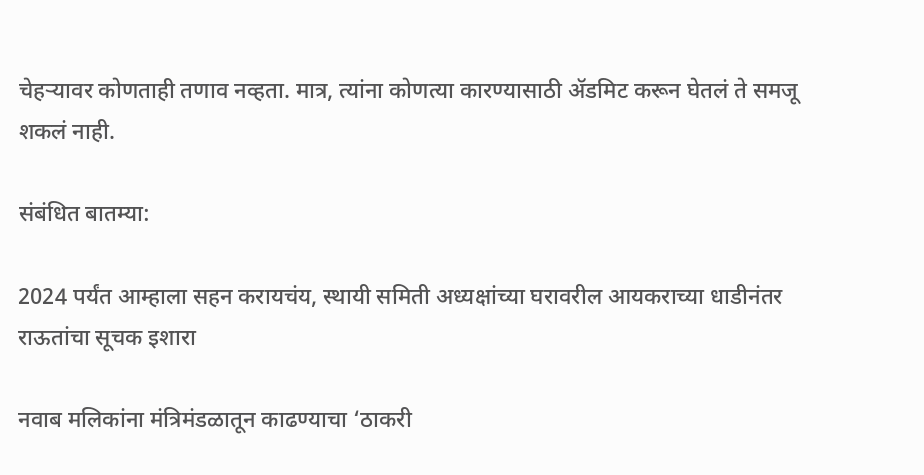चेहऱ्यावर कोणताही तणाव नव्हता. मात्र, त्यांना कोणत्या कारण्यासाठी ॲडमिट करून घेतलं ते समजू शकलं नाही.

संबंधित बातम्या:

2024 पर्यंत आम्हाला सहन करायचंय, स्थायी समिती अध्यक्षांच्या घरावरील आयकराच्या धाडीनंतर राऊतांचा सूचक इशारा

नवाब मलिकांना मंत्रिमंडळातून काढण्याचा ‘ठाकरी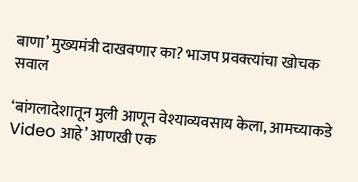बाणा’ मुख्यमंत्री दाखवणार का? भाजप प्रवक्त्यांचा खोचक सवाल

‘बांगलादेशातून मुली आणून वेश्याव्यवसाय केला, आमच्याकडे Video आहे’ आणखी एक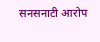सनसनाटी आरोप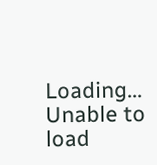Loading...
Unable to load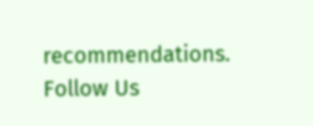recommendations.
Follow Us